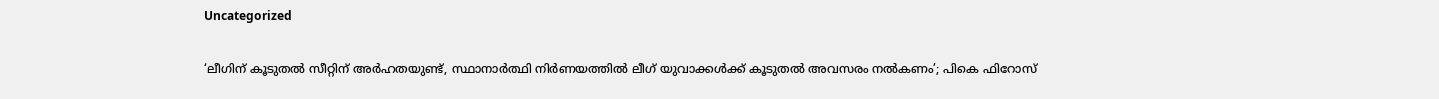Uncategorized

‘ലീഗിന് കൂടുതൽ സീറ്റിന് അര്‍ഹതയുണ്ട്, സ്ഥാനാര്‍ത്ഥി നിര്‍ണയത്തിൽ ലീഗ് യുവാക്കള്‍ക്ക് കൂടുതൽ അവസരം നൽകണം’; പികെ ഫിറോസ്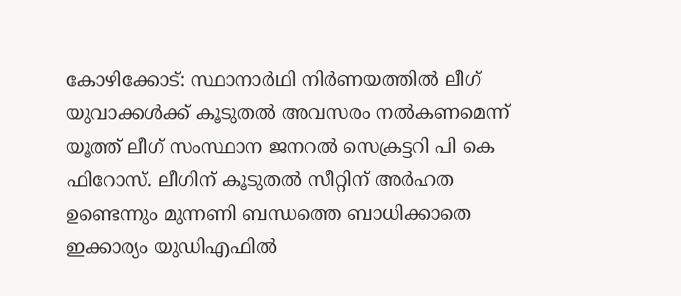കോഴിക്കോട്: സ്ഥാനാർഥി നിർണയത്തിൽ ലീഗ് യുവാക്കൾക്ക് കൂടുതൽ അവസരം നൽകണമെന്ന് യൂത്ത് ലീഗ് സംസ്ഥാന ജനറൽ സെക്രട്ടറി പി കെ ഫിറോസ്. ലീഗിന് കൂടുതൽ സീറ്റിന് അർഹത ഉണ്ടെന്നും മുന്നണി ബന്ധത്തെ ബാധിക്കാതെ ഇക്കാര്യം യുഡിഎഫിൽ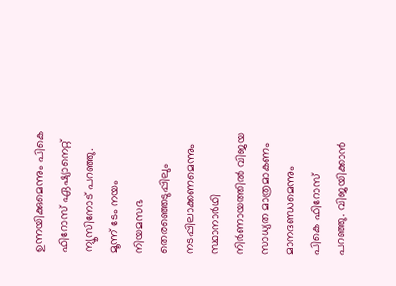ഉന്നയിക്കുമെന്നും പികെ ഫിറോസ് ഏഷ്യാനെറ്റ് ന്യൂസിനോട് പറഞ്ഞു. മൂന്ന് ടേം നയം നിയമസഭ തെരഞ്ഞെടുപ്പിലും നടപ്പിലാക്കണമെന്നും സ്ഥാനാർഥി നിർണായത്തിൽ വിജയ സാധ്യത മാത്രമാകണം മാനദണ്ഡമെന്നും പികെ ഫിറോസ് പറഞ്ഞു. വിജയിക്കാൻ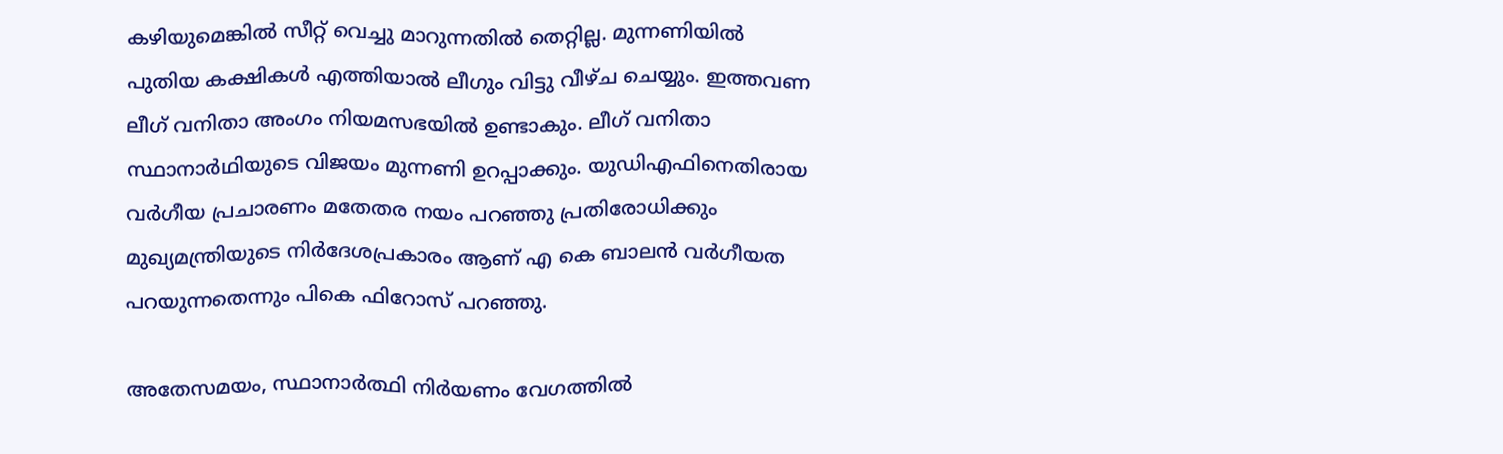കഴിയുമെങ്കിൽ സീറ്റ് വെച്ചു മാറുന്നതിൽ തെറ്റില്ല. മുന്നണിയിൽ പുതിയ കക്ഷികൾ എത്തിയാൽ ലീഗും വിട്ടു വീഴ്ച ചെയ്യും. ഇത്തവണ ലീഗ് വനിതാ അംഗം നിയമസഭയിൽ ഉണ്ടാകും. ലീഗ് വനിതാ സ്ഥാനാർഥിയുടെ വിജയം മുന്നണി ഉറപ്പാക്കും. യുഡിഎഫിനെതിരായ വർഗീയ പ്രചാരണം മതേതര നയം പറഞ്ഞു പ്രതിരോധിക്കും മുഖ്യമന്ത്രിയുടെ നിർദേശപ്രകാരം ആണ് എ കെ ബാലൻ വർഗീയത പറയുന്നതെന്നും പികെ ഫിറോസ് പറഞ്ഞു.

അതേസമയം, സ്ഥാനാര്‍ത്ഥി നിര്‍യണം വേഗത്തിൽ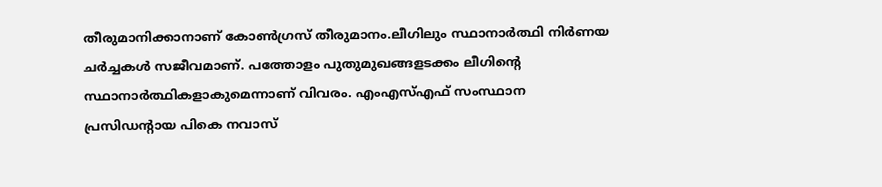തീരുമാനിക്കാനാണ് കോണ്‍ഗ്രസ് തീരുമാനം.ലീഗിലും സ്ഥാനാര്‍ത്ഥി നിര്‍ണയ ചര്‍ച്ചകള്‍ സജീവമാണ്. പത്തോളം പുതുമുഖങ്ങളടക്കം ലീഗിന്‍റെ സ്ഥാനാര്‍ത്ഥികളാകുമെന്നാണ് വിവരം. എംഎസ്എഫ് സംസ്ഥാന പ്രസിഡന്‍റായ പികെ നവാസ്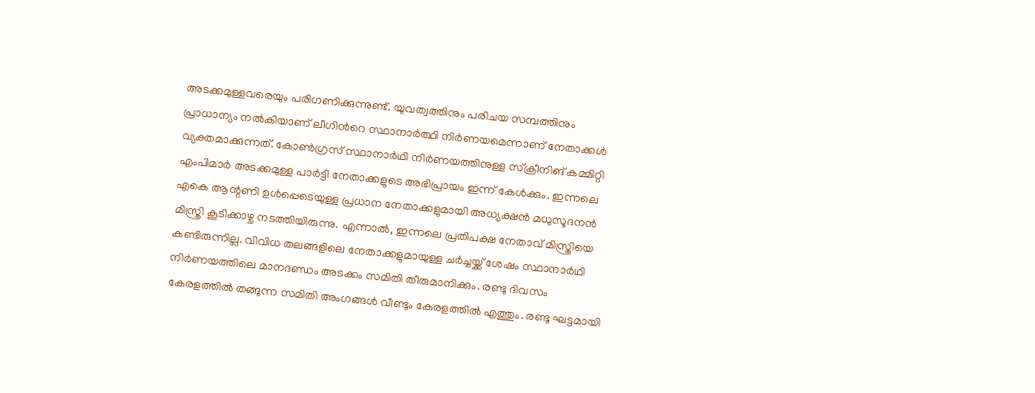അടക്കമുള്ളവരെയും പരിഗണിക്കുന്നുണ്ട്. യുവത്വത്തിനും പരിചയ സമ്പത്തിനും പ്രാധാന്യം നൽകിയാണ് ലീഗിന്‍റെ സ്ഥാനാര്‍ത്ഥി നിര്‍ണയമെന്നാണ് നേതാക്കള്‍ വ്യക്തമാക്കുന്നത്. കോൺഗ്രസ് സ്ഥാനാർഥി നിർണയത്തിനുള്ള സ്ക്രീനിങ് കമ്മിറ്റി എംപിമാർ അടക്കമുള്ള പാർട്ടി നേതാക്കളുടെ അഭിപ്രായം ഇന്ന് കേൾക്കും. ഇന്നലെ എകെ ആന്റണി ഉൾപ്പെടെയുള്ള പ്രധാന നേതാക്കളുമായി അധ്യക്ഷൻ മധുസൂദനൻ മിസ്ത്രി കൂടിക്കാഴ്ച നടത്തിയിരുന്നു. എന്നാൽ, ഇന്നലെ പ്രതിപക്ഷ നേതാവ് മിസ്ത്രിയെ കണ്ടിരുന്നില്ല. വിവിധ തലങ്ങളിലെ നേതാക്കളുമായുള്ള ചർച്ചയ്ക്ക് ശേഷം സ്ഥാനാർഥി നിർണയത്തിലെ മാനദണ്ഡം അടക്കം സമിതി തീരുമാനിക്കും. രണ്ടു ദിവസം കേരളത്തിൽ തങ്ങുന്ന സമിതി അംഗങ്ങൾ വീണ്ടും കേരളത്തിൽ എത്തും. രണ്ടു ഘട്ടമായി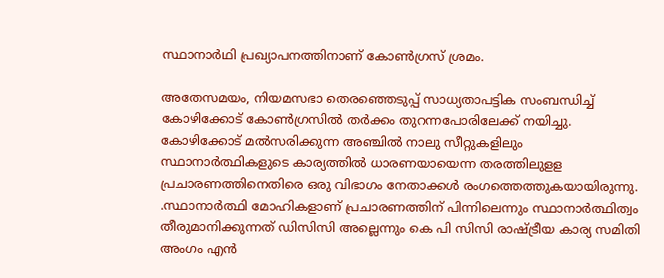സ്ഥാനാർഥി പ്രഖ്യാപനത്തിനാണ് കോൺഗ്രസ് ശ്രമം.

അതേസമയം, നിയമസഭാ തെരഞ്ഞെടുപ്പ് സാധ്യതാപട്ടിക സംബന്ധിച്ച് കോഴിക്കോട് കോണ്‍ഗ്രസിൽ തര്‍ക്കം തുറന്നപോരിലേക്ക് നയിച്ചു. കോഴിക്കോട് മല്‍സരിക്കുന്ന അഞ്ചില്‍ നാലു സീറ്റുകളിലും സ്ഥാനാര്‍ത്ഥികളുടെ കാര്യത്തില്‍ ധാരണയായെന്ന തരത്തിലുളള പ്രചാരണത്തിനെതിരെ ഒരു വിഭാഗം നേതാക്കള്‍ രംഗത്തെത്തുകയായിരുന്നു. .സ്ഥാനാര്‍ത്ഥി മോഹികളാണ് പ്രചാരണത്തിന് പിന്നിലെന്നും സ്ഥാനാര്‍ത്ഥിത്വം തീരുമാനിക്കുന്നത് ഡിസിസി അല്ലെന്നും കെ പി സിസി രാഷ്ട്രീയ കാര്യ സമിതി അംഗം എന്‍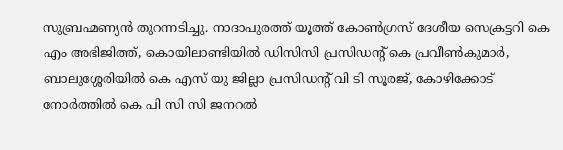സുബ്രഹ്മണ്യന്‍ തുറന്നടിച്ചു. നാദാപുരത്ത് യൂത്ത് കോണ്‍ഗ്രസ് ദേശീയ സെക്രട്ടറി കെ എം അഭിജിത്ത്, കൊയിലാണ്ടിയില്‍ ഡിസിസി പ്രസിഡന്‍റ് കെ പ്രവീണ്‍കുമാര്‍, ബാലുശ്ശേരിയില്‍ കെ എസ് യു ജില്ലാ പ്രസിഡന്‍റ് വി ടി സൂരജ്, കോഴിക്കോട് നോര്‍ത്തില്‍ കെ പി സി സി ജനറല്‍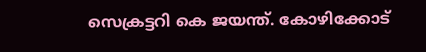സെക്രട്ടറി കെ ജയന്ത്. കോഴിക്കോട്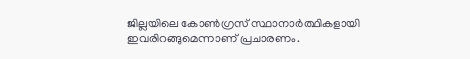ജില്ലയിലെ കോണ്‍ഗ്രസ് സ്ഥാനാര്‍ത്ഥികളായി ഇവരിറങ്ങുമെന്നാണ് പ്രചാരണം.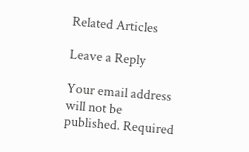Related Articles

Leave a Reply

Your email address will not be published. Required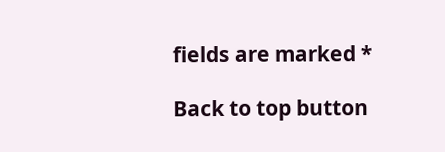fields are marked *

Back to top button